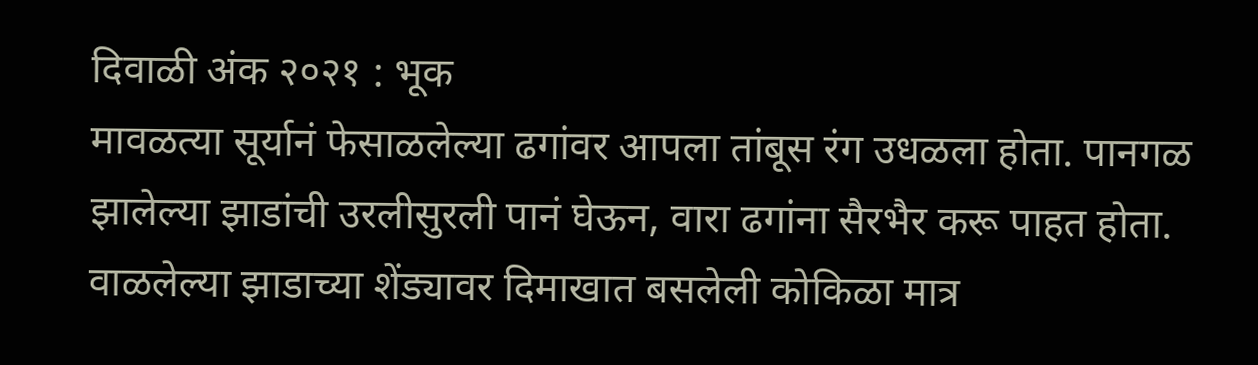दिवाळी अंक २०२१ : भूक
मावळत्या सूर्यानं फेसाळलेल्या ढगांवर आपला तांबूस रंग उधळला होता. पानगळ झालेल्या झाडांची उरलीसुरली पानं घेऊन, वारा ढगांना सैरभैर करू पाहत होता. वाळलेल्या झाडाच्या शेंड्यावर दिमाखात बसलेली कोकिळा मात्र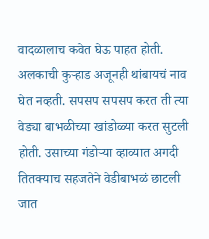वादळालाच कवेत घेऊ पाहत होती. अलकाची कुऱ्हाड अजूनही थांबायचं नाव घेत नव्हती. सपसप सपसप करत ती त्या वेड्या बाभळीच्या खांडोळ्या करत सुटली होती. उसाच्या गंडोऱ्या व्हाव्यात अगदी तितक्याच सहजतेने वेडीबाभळं छाटली जात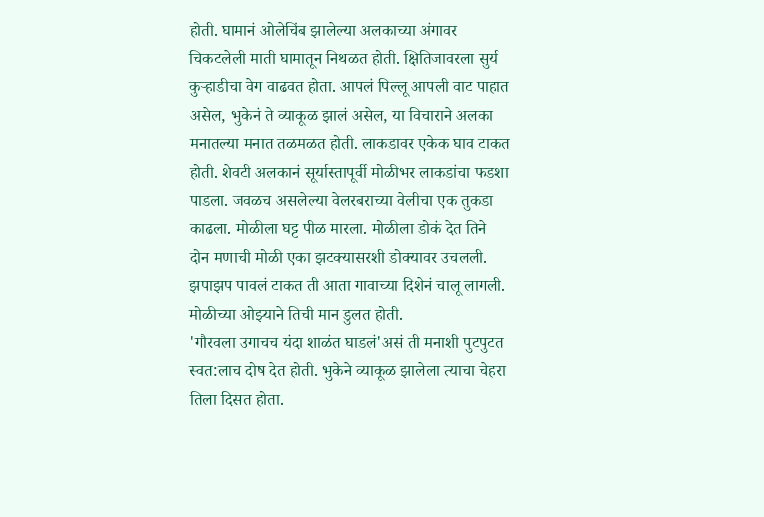होती. घामानं ओलेचिंब झालेल्या अलकाच्या अंगावर चिकटलेली माती घामातून निथळत होती. क्षितिजावरला सुर्य कुऱ्हाडीचा वेग वाढवत होता. आपलं पिल्लू आपली वाट पाहात असेल, भुकेनं ते व्याकूळ झालं असेल, या विचाराने अलका मनातल्या मनात तळमळत होती. लाकडावर एकेक घाव टाकत होती. शेवटी अलकानं सूर्यास्तापूर्वी मोळीभर लाकडांचा फडशा पाडला. जवळच असलेल्या वेलरबराच्या वेलीचा एक तुकडा काढला. मोळीला घट्ट पीळ मारला. मोळीला डोकं देत तिने दोन मणाची मोळी एका झटक्यासरशी डोक्यावर उचलली. झपाझप पावलं टाकत ती आता गावाच्या दिशेनं चालू लागली. मोळीच्या ओझ्याने तिची मान डुलत होती.
'गौरवला उगाचच यंदा शाळंत घाडलं'असं ती मनाशी पुटपुटत स्वत:लाच दोष देत होती. भुकेने व्याकूळ झालेला त्याचा चेहरा तिला दिसत होता.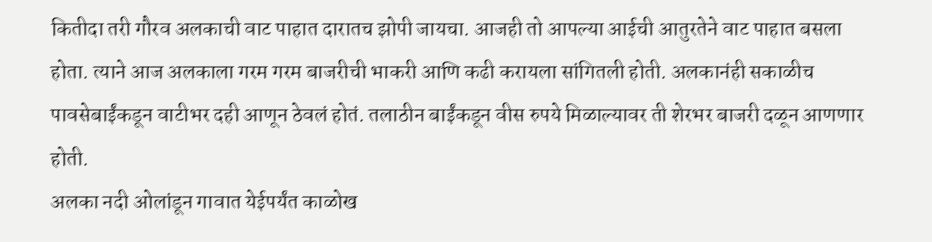कितीदा तरी गौरव अलकाची वाट पाहात दारातच झोपी जायचा. आजही तो आपल्या आईची आतुरतेने वाट पाहात बसला होता. त्याने आज अलकाला गरम गरम बाजरीची भाकरी आणि कढी करायला सांगितली होती. अलकानंही सकाळीच पावसेबाईंकडून वाटीभर दही आणून ठेवलं होतं. तलाठीन बाईंकडून वीस रुपये मिळाल्यावर ती शेरभर बाजरी दळून आणणार होती.
अलका नदी ओलांडून गावात येईपर्यंत काळोख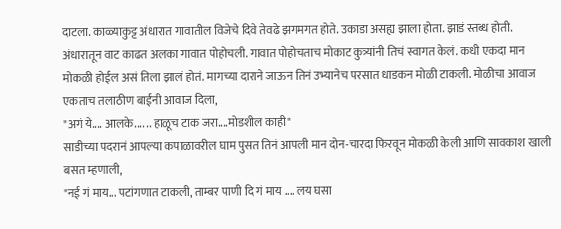दाटला. काळ्याकुट्ट अंधारात गावातील विजेचे दिवे तेवढे झगमगत होते. उकाडा असह्य झाला होता. झाडं स्तब्ध होती. अंधारातून वाट काढत अलका गावात पोहोचली. गावात पोहोचताच मोकाट कुत्र्यांनी तिचं स्वागत केलं. कधी एकदा मान मोकळी होईल असं तिला झालं होतं. मागच्या दाराने जाऊन तिनं उभ्यानेच परसात धाडकन मोळी टाकली. मोळीचा आवाज एकताच तलाठीण बाईंनी आवाज दिला,
"अगं ये.... आलके.... .. हाळूच टाक जरा....मोडशील काही"
साडीच्या पदरानं आपल्या कपाळावरील घाम पुसत तिनं आपली मान दोन-चारदा फिरवून मोकळी केली आणि सावकाश खाली बसत म्हणाली,
"नई गं माय... पटांगणात टाकली, ताम्बर पाणी दि गं माय .... लय घसा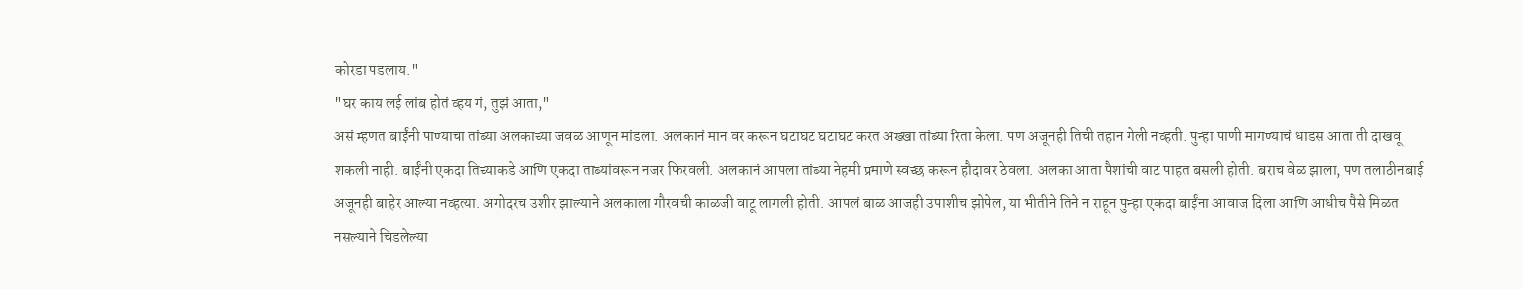कोरडा पडलाय."
"घर काय लई लांब होतं व्हय गं, तुझं आता,"
असं म्हणत बाईंनी पाण्याचा तांब्या अलकाच्या जवळ आणून मांडला. अलकानं मान वर करून घटाघट घटाघट करत अख्खा तांब्या रिता केला. पण अजूनही तिची तहान गेली नव्हती. पुन्हा पाणी मागण्याचं धाडस आता ती दाखवू शकली नाही. बाईंनी एकदा तिच्याकडे आणि एकदा ताब्यांवरून नजर फिरवली. अलकानं आपला तांब्या नेहमी प्रमाणे स्वच्छ करून हौदावर ठेवला. अलका आता पैशांची वाट पाहत बसली होती. बराच वेळ झाला, पण तलाठीनबाई अजूनही बाहेर आल्या नव्हत्या. अगोदरच उशीर झाल्याने अलकाला गौरवची काळजी वाटू लागली होती. आपलं बाळ आजही उपाशीच झोपेल, या भीतीने तिने न राहून पुन्हा एकदा बाईंना आवाज दिला आणि आधीच पैसे मिळत नसल्याने चिडलेल्या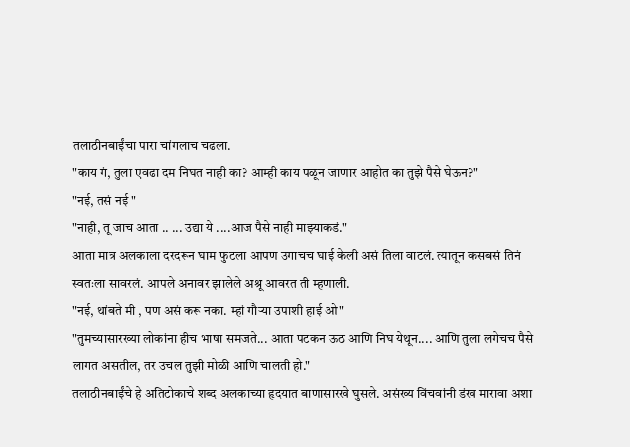तलाठीनबाईंचा पारा चांगलाच चढला.
"काय गं, तुला एवढा दम निघत नाही का? आम्ही काय पळून जाणार आहोत का तुझे पैसे घेऊन?"
"नई, तसं नई "
"नाही, तू जाच आता .. ... उद्या ये ....आज पैसे नाही माझ्याकडं."
आता मात्र अलकाला दरदरून घाम फुटला आपण उगाचच घाई केली असं तिला वाटलं. त्यातून कसबसं तिनं स्वतःला सावरलं. आपले अनावर झालेले अश्रू आवरत ती म्हणाली.
"नई, थांबते मी , पण असं करू नका. म्हां गौऱ्या उपाशी हाई ओ"
"तुमच्यासारख्या लोकांना हीच भाषा समजते... आता पटकन ऊठ आणि निघ येथून.... आणि तुला लगेचच पैसे लागत असतील, तर उचल तुझी मोळी आणि चालती हो."
तलाठीनबाईंचे हे अतिटोकाचे शब्द अलकाच्या हृदयात बाणासारखे घुसले. असंख्य विंचवांनी डंख मारावा अशा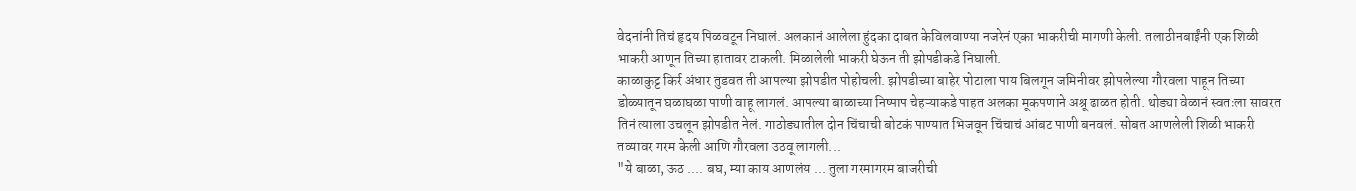वेदनांनी तिचं हृदय पिळवटून निघालं. अलकानं आलेला हुंदका दाबत केविलवाण्या नजरेनं एका भाकरीची मागणी केली. तलाठीनबाईंनी एक शिळी भाकरी आणून तिच्या हातावर टाकली. मिळालेली भाकरी घेऊन ती झोपडीकडे निघाली.
काळाकुट्ट किर्र अंधार तुडवत ती आपल्या झोपडीत पोहोचली. झोपडीच्या बाहेर पोटाला पाय बिलगून जमिनीवर झोपलेल्या गौरवला पाहून तिच्या डोळ्यातून घळाघळा पाणी वाहू लागलं. आपल्या बाळाच्या निष्पाप चेहऱ्याकडे पाहत अलका मूकपणाने अश्रू ढाळत होती. थोड्या वेळानं स्वतःला सावरत तिनं त्याला उचलून झोपडीत नेलं. गाठोड्यातील दोन चिंचाची बोटकं पाण्यात भिजवून चिंचाचं आंबट पाणी बनवलं. सोबत आणलेली शिळी भाकरी तव्यावर गरम केली आणि गौरवला उठवू लागली...
"ये बाळा, ऊठ .... बघ, म्या काय आणलंय ... तुला गरमागरम बाजरीची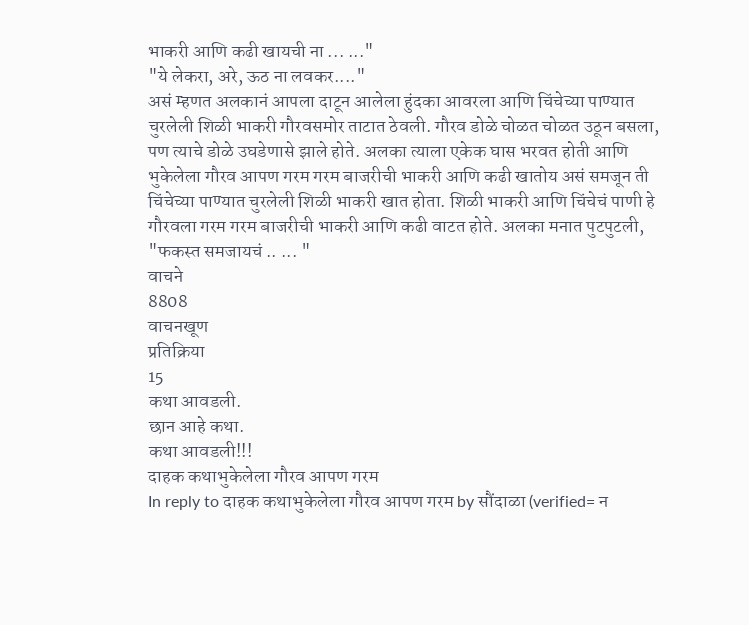भाकरी आणि कढी खायची ना ... ..."
"ये लेकरा, अरे, ऊठ ना लवकर...."
असं म्हणत अलकानं आपला दाटून आलेला हुंदका आवरला आणि चिंचेच्या पाण्यात चुरलेली शिळी भाकरी गौरवसमोर ताटात ठेवली. गौरव डोळे चोळत चोळत उठून बसला, पण त्याचे डोळे उघडेणासे झाले होते. अलका त्याला एकेक घास भरवत होती आणि भुकेलेला गौरव आपण गरम गरम बाजरीची भाकरी आणि कढी खातोय असं समजून ती चिंचेच्या पाण्यात चुरलेली शिळी भाकरी खात होता. शिळी भाकरी आणि चिंचेचं पाणी हे गौरवला गरम गरम बाजरीची भाकरी आणि कढी वाटत होते. अलका मनात पुटपुटली, "फकस्त समजायचं .. ... "
वाचने
8808
वाचनखूण
प्रतिक्रिया
15
कथा आवडली.
छान आहे कथा.
कथा आवडली!!!
दाहक कथाभुकेलेला गौरव आपण गरम
In reply to दाहक कथाभुकेलेला गौरव आपण गरम by सौंदाळा (verified= न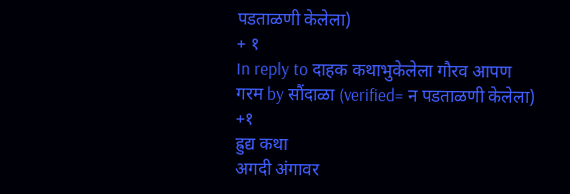पडताळणी केलेला)
+ १
In reply to दाहक कथाभुकेलेला गौरव आपण गरम by सौंदाळा (verified= न पडताळणी केलेला)
+१
ह्रुद्य कथा
अगदी अंगावर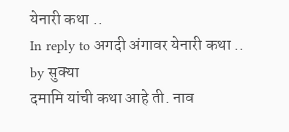येनारी कथा ..
In reply to अगदी अंगावर येनारी कथा .. by सुक्या
दमामि यांची कथा आहे ती. नाव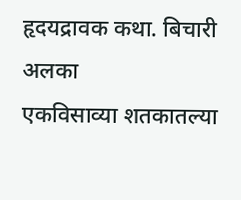हृदयद्रावक कथा. बिचारी अलका
एकविसाव्या शतकातल्या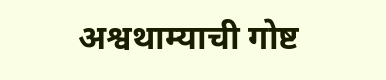अश्वथाम्याची गोष्ट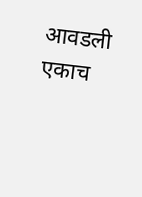आवडली
एकाच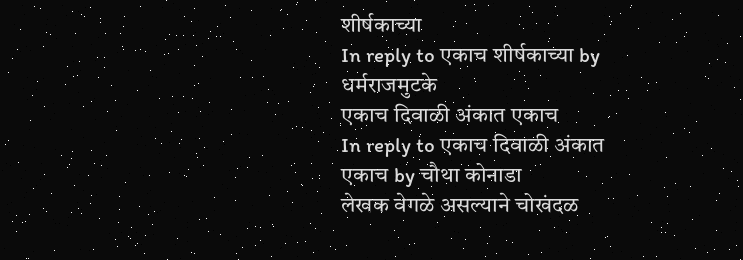शीर्षकाच्या
In reply to एकाच शीर्षकाच्या by धर्मराजमुटके
एकाच दिवाळी अंकात एकाच
In reply to एकाच दिवाळी अंकात एकाच by चौथा कोनाडा
लेखक वेगळे असल्याने चोखंदळ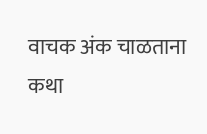वाचक अंक चाळताना
कथा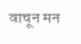वाचून मन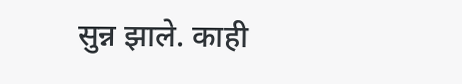सुन्न झाले. काही